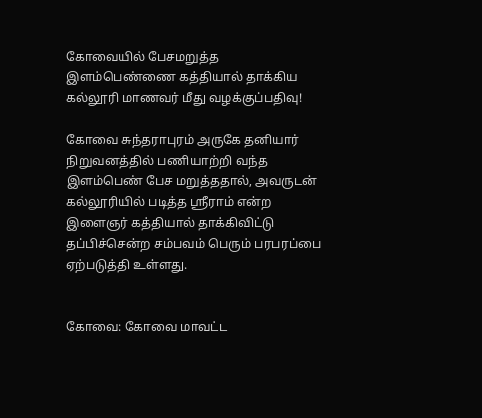கோவையில் பேசமறுத்த இளம்பெண்ணை கத்தியால் தாக்கிய கல்லூரி மாணவர் மீது வழக்குப்பதிவு!

கோவை சுந்தராபுரம் அருகே தனியார் நிறுவனத்தில் பணியாற்றி வந்த இளம்பெண் பேச மறுத்ததால், அவருடன் கல்லூரியில் படித்த ஸ்ரீராம் என்ற இளைஞர் கத்தியால் தாக்கிவிட்டு தப்பிச்சென்ற சம்பவம் பெரும் பரபரப்பை ஏற்படுத்தி உள்ளது.


கோவை: கோவை மாவட்ட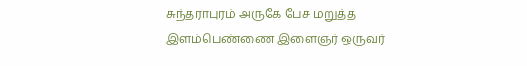சுந்தராபுரம் அருகே பேச மறுத்த இளம்பெண்ணை இளைஞர் ஒருவர்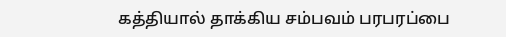கத்தியால் தாக்கிய சம்பவம் பரபரப்பை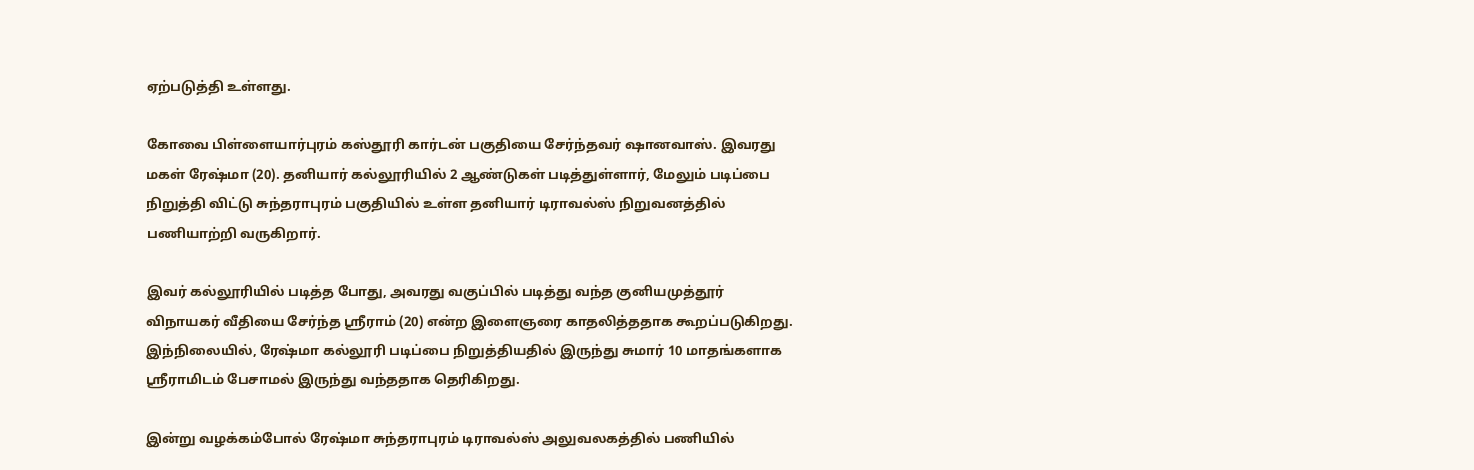ஏற்படுத்தி உள்ளது.

கோவை பிள்ளையார்புரம் கஸ்தூரி கார்டன் பகுதியை சேர்ந்தவர் ஷானவாஸ். இவரது மகள் ரேஷ்மா (20). தனியார் கல்லூரியில் 2 ஆண்டுகள் படித்துள்ளார், மேலும் படிப்பை நிறுத்தி விட்டு சுந்தராபுரம் பகுதியில் உள்ள தனியார் டிராவல்ஸ் நிறுவனத்தில் பணியாற்றி வருகிறார்.

இவர் கல்லூரியில் படித்த போது, அவரது வகுப்பில் படித்து வந்த குனியமுத்தூர் விநாயகர் வீதியை சேர்ந்த ஸ்ரீராம் (20) என்ற இளைஞரை காதலித்ததாக கூறப்படுகிறது. இந்நிலையில், ரேஷ்மா கல்லூரி படிப்பை நிறுத்தியதில் இருந்து சுமார் 10 மாதங்களாக ஸ்ரீராமிடம் பேசாமல் இருந்து வந்ததாக தெரிகிறது.

இன்று வழக்கம்போல் ரேஷ்மா சுந்தராபுரம் டிராவல்ஸ் அலுவலகத்தில் பணியில்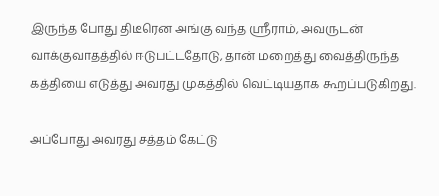இருந்த போது திடீரென அங்கு வந்த ஸ்ரீராம், அவருடன் வாக்குவாதத்தில் ஈடுபட்டதோடு, தான் மறைத்து வைத்திருந்த கத்தியை எடுத்து அவரது முகத்தில் வெட்டியதாக கூறப்படுகிறது.

அப்போது அவரது சத்தம் கேட்டு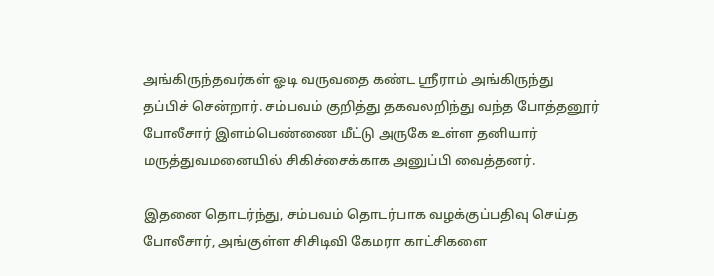அங்கிருந்தவர்கள் ஓடி வருவதை கண்ட ஸ்ரீராம் அங்கிருந்து தப்பிச் சென்றார். சம்பவம் குறித்து தகவலறிந்து வந்த போத்தனூர் போலீசார் இளம்பெண்ணை மீட்டு அருகே உள்ள தனியார் மருத்துவமனையில் சிகிச்சைக்காக அனுப்பி வைத்தனர்.

இதனை தொடர்ந்து, சம்பவம் தொடர்பாக வழக்குப்பதிவு செய்த போலீசார், அங்குள்ள சிசிடிவி கேமரா காட்சிகளை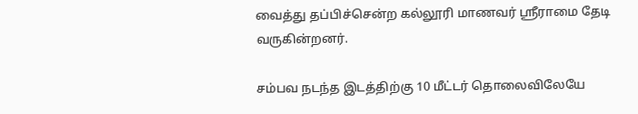வைத்து தப்பிச்சென்ற கல்லூரி மாணவர் ஸ்ரீராமை தேடி வருகின்றனர்.

சம்பவ நடந்த இடத்திற்கு 10 மீட்டர் தொலைவிலேயே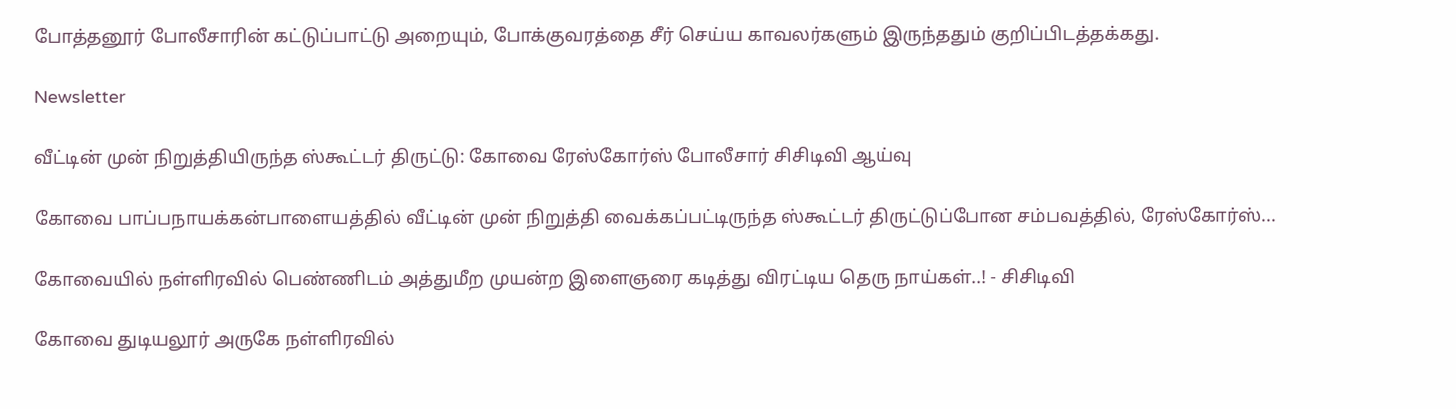போத்தனூர் போலீசாரின் கட்டுப்பாட்டு அறையும், போக்குவரத்தை சீர் செய்ய காவலர்களும் இருந்ததும் குறிப்பிடத்தக்கது.

Newsletter

வீட்டின் முன் நிறுத்தியிருந்த ஸ்கூட்டர் திருட்டு: கோவை ரேஸ்கோர்ஸ் போலீசார் சிசிடிவி ஆய்வு

கோவை பாப்பநாயக்கன்பாளையத்தில் வீட்டின் முன் நிறுத்தி வைக்கப்பட்டிருந்த ஸ்கூட்டர் திருட்டுப்போன சம்பவத்தில், ரேஸ்கோர்ஸ்...

கோவையில் நள்ளிரவில் பெண்ணிடம் அத்துமீற முயன்ற இளைஞரை கடித்து விரட்டிய தெரு நாய்கள்..! - சிசிடிவி

கோவை துடியலூர் அருகே நள்ளிரவில்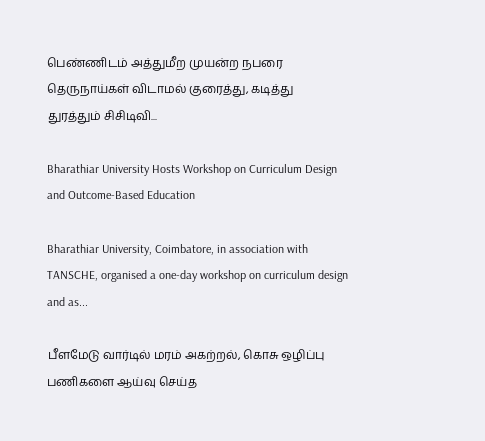பெண்ணிடம் அத்துமீற முயன்ற நபரை தெருநாய்கள் விடாமல் குரைத்து, கடித்து துரத்தும் சிசிடிவி...

Bharathiar University Hosts Workshop on Curriculum Design and Outcome-Based Education

Bharathiar University, Coimbatore, in association with TANSCHE, organised a one-day workshop on curriculum design and as...

பீளமேடு வார்டில் மரம் அகற்றல், கொசு ஒழிப்பு பணிகளை ஆய்வு செய்த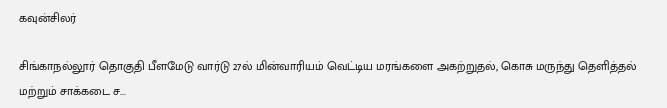கவுன்சிலர்

சிங்காநல்லூர் தொகுதி பீளமேடு வார்டு 27ல் மின்வாரியம் வெட்டிய மரங்களை அகற்றுதல், கொசு மருந்து தெளித்தல் மற்றும் சாக்கடை ச...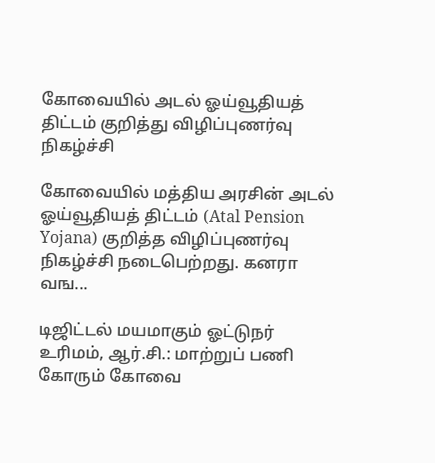கோவையில் அடல் ஓய்வூதியத் திட்டம் குறித்து விழிப்புணர்வு நிகழ்ச்சி

கோவையில் மத்திய அரசின் அடல் ஓய்வூதியத் திட்டம் (Atal Pension Yojana) குறித்த விழிப்புணர்வு நிகழ்ச்சி நடைபெற்றது. கனரா வங...

டிஜிட்டல் மயமாகும் ஓட்டுநர் உரிமம், ஆர்.சி.: மாற்றுப் பணி கோரும் கோவை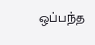ஒப்பந்த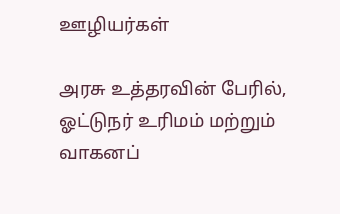ஊழியர்கள்

அரசு உத்தரவின் பேரில், ஓட்டுநர் உரிமம் மற்றும் வாகனப்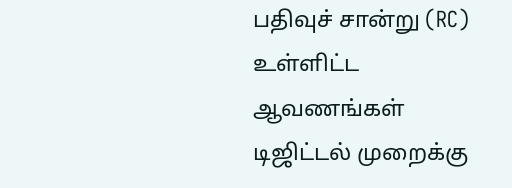பதிவுச் சான்று (RC) உள்ளிட்ட ஆவணங்கள் டிஜிட்டல் முறைக்கு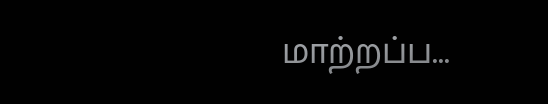மாற்றப்ப...